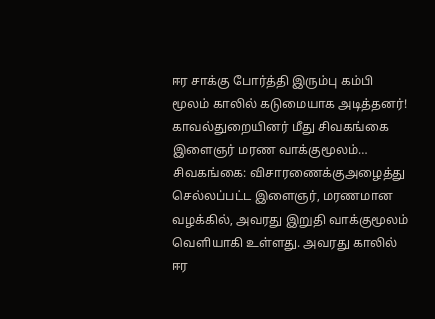ஈர சாக்கு போர்த்தி இரும்பு கம்பி மூலம் காலில் கடுமையாக அடித்தனர்! காவல்துறையினர் மீது சிவகங்கை இளைஞர் மரண வாக்குமூலம்…
சிவகங்கை: விசாரணைக்குஅழைத்து செல்லப்பட்ட இளைஞர், மரணமான வழக்கில், அவரது இறுதி வாக்குமூலம் வெளியாகி உள்ளது. அவரது காலில் ஈர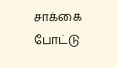சாக்கை போட்டு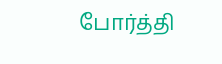போர்த்தி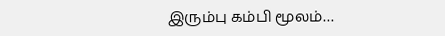இரும்பு கம்பி மூலம்…